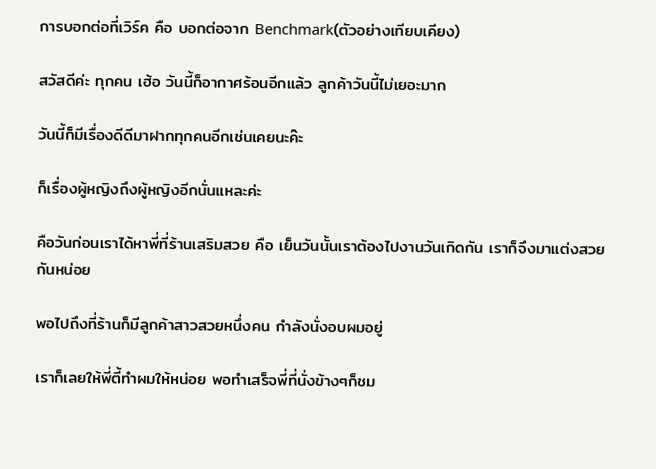การบอกต่อที่เวิร์ค คือ บอกต่อจาก Benchmark(ตัวอย่างเทียบเคียง)

สวัสดีค่ะ ทุกคน เฮ้อ วันนี้ก็อากาศร้อนอีกแล้ว ลูกค้าวันนี้ไม่เยอะมาก

วันนี้ก็มีเรื่องดีดีมาฝากทุกคนอีกเช่นเคยนะค๊ะ

ก็เรื่องผู้หญิงถึงผู้หญิงอีกนั่นแหละค่ะ

คือวันก่อนเราได้หาพี่ที่ร้านเสริมสวย คือ เย็นวันนั้นเราต้องไปงานวันเกิดกัน เราก็จึงมาแต่งสวยกันหน่อย

พอไปถึงที่ร้านก็มีลูกค้าสาวสวยหนึ่งคน กำลังนั่งอบผมอยู่

เราก็เลยให้พี่ตี้ทำผมให้หน่อย พอทำเสร็จพี่ที่นั่งข้างๆก็ชม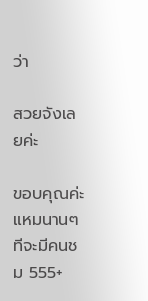ว่า

สวยจังเลยค่ะ

ขอบคุณค่ะ แหมนานๆทีจะมีคนชม 555+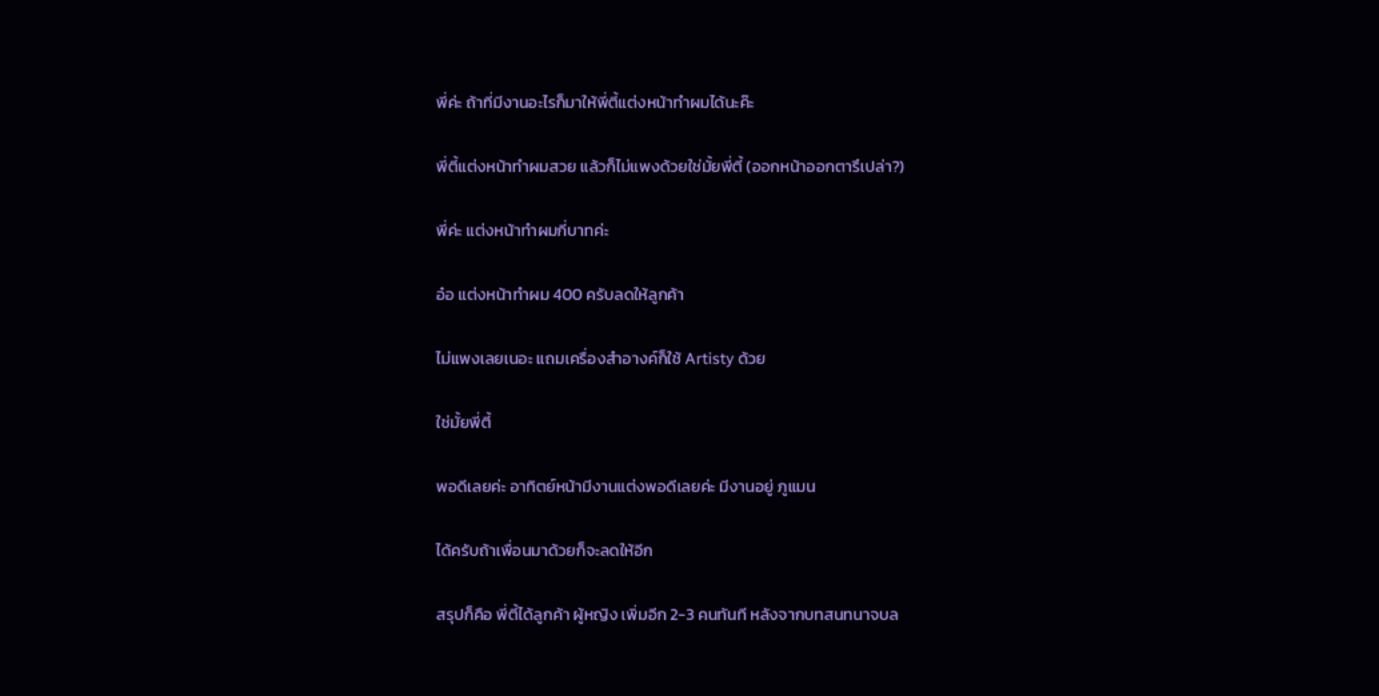พี่ค่ะ ถ้าที่มีงานอะไรก็มาให้พี่ตี้แต่งหน้าทำผมได้นะค๊ะ

พี่ตี้แต่งหน้าทำผมสวย แล้วก็ไม่แพงด้วยใช่มั้ยพี่ตี้ (ออกหน้าออกตารึเปล่า?)

พี่ค่ะ แต่งหน้าทำผมกี่บาทค่ะ

อ๋อ แต่งหน้าทำผม 400 ครับลดให้ลูกค้า

ไม่แพงเลยเนอะ แถมเครื่องสำอางค์ก็ใช้ Artisty ด้วย

ใช่มั้ยพี่ตี้

พอดีเลยค่ะ อาทิตย์หน้ามีงานแต่งพอดีเลยค่ะ มีงานอยู่ ภูแมน

ได้ครับถ้าเพื่อนมาด้วยก็จะลดให้อีก

สรุปก็คือ พี่ตี้ได้ลูกค้า ผู้หญิง เพิ่มอีก 2-3 คนทันที หลังจากบทสนทนาจบล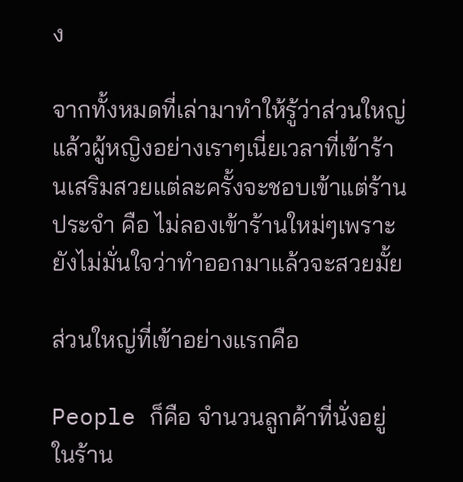ง

จากทั้งหมดที่เล่ามาทำให้รู้ว่าส่วนใหญ่แล้วผู้หญิงอย่างเราๆเนี่ยเวลาที่เข้าร้านเสริมสวยแต่ละครั้งจะชอบเข้าแต่ร้านประจำ คือ ไม่ลองเข้าร้านใหม่ๆเพราะยังไม่มั่นใจว่าทำออกมาแล้วจะสวยมั้ย

ส่วนใหญ่ที่เข้าอย่างแรกคือ

People ก็คือ จำนวนลูกค้าที่นั่งอยู่ในร้าน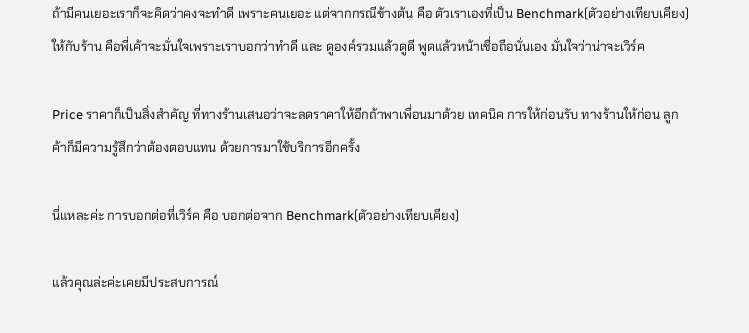ถ้ามีคนเยอะเราก็จะคิดว่าคงจะทำดี เพราะคนเยอะ แต่จากกรณีข้างต้น คือ ตัวเราเองที่เป็น Benchmark(ตัวอย่างเทียบเคียง) ให้กับร้าน คือพี่เค้าจะมั่นใจเพราะเราบอกว่าทำดี และ ดูองค์รวมแล้วดูดี พูดแล้วหน้าเชื่อถือนั่นเอง มั่นใจว่าน่าจะเวิร์ค

Price ราคาก็เป็นสิ่งสำคัญ ที่ทางร้านเสนอว่าจะลดราคาให้อีกถ้าพาเพื่อนมาด้วย เทคนิค การให้ก่อนรับ ทางร้านให้ก่อน ลูกค้าก็มีความรู้สึกว่าต้องตอบแทน ด้วยการมาใช้บริการอีกครั้ง

นี่แหละค่ะ การบอกต่อที่เวิร์ค คือ บอกต่อจาก Benchmark(ตัวอย่างเทียบเคียง)

แล้วคุณล่ะค่ะเคยมีประสบการณ์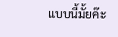แบบนี้มั้ยค๊ะ